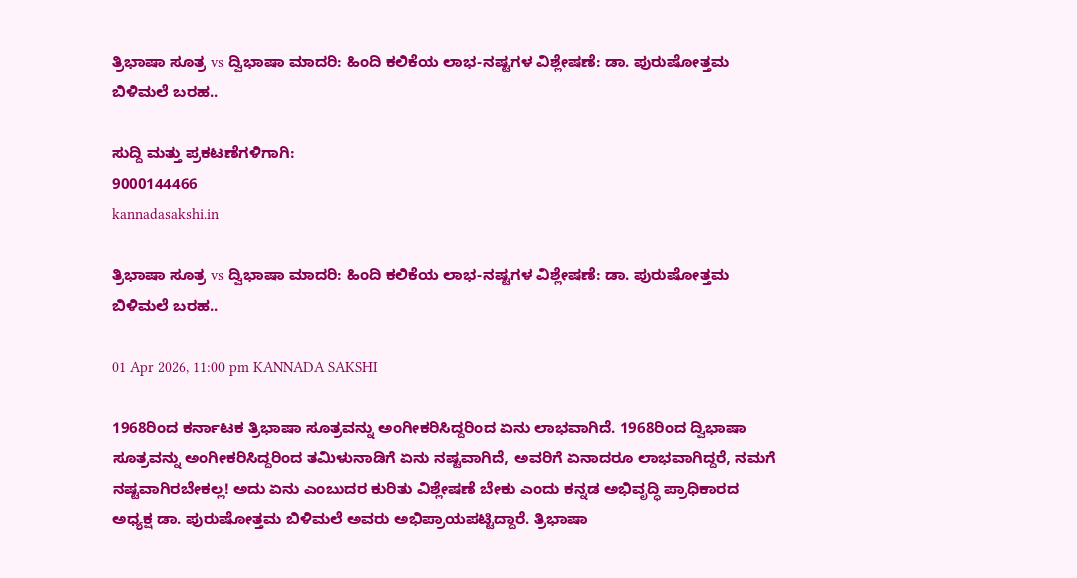ತ್ರಿಭಾಷಾ ಸೂತ್ರ vs ದ್ವಿಭಾಷಾ ಮಾದರಿ: ಹಿಂದಿ ಕಲಿಕೆಯ ಲಾಭ-ನಷ್ಟಗಳ ವಿಶ್ಲೇಷಣೆ: ಡಾ. ಪುರುಷೋತ್ತಮ ಬಿಳಿಮಲೆ ಬರಹ..

ಸುದ್ದಿ ಮತ್ತು ಪ್ರಕಟಣೆಗಳಿಗಾಗಿ:
9000144466
kannadasakshi.in

ತ್ರಿಭಾಷಾ ಸೂತ್ರ vs ದ್ವಿಭಾಷಾ ಮಾದರಿ: ಹಿಂದಿ ಕಲಿಕೆಯ ಲಾಭ-ನಷ್ಟಗಳ ವಿಶ್ಲೇಷಣೆ: ಡಾ. ಪುರುಷೋತ್ತಮ ಬಿಳಿಮಲೆ ಬರಹ..

01 Apr 2026, 11:00 pm KANNADA SAKSHI

1968ರಿಂದ ಕರ್ನಾಟಕ ತ್ರಿಭಾಷಾ ಸೂತ್ರವನ್ನು ಅಂಗೀಕರಿಸಿದ್ದರಿಂದ ಏನು ಲಾಭವಾಗಿದೆ. 1968ರಿಂದ ದ್ವಿಭಾಷಾ ಸೂತ್ರವನ್ನು ಅಂಗೀಕರಿಸಿದ್ದರಿಂದ ತಮಿಳುನಾಡಿಗೆ ಏನು‌ ನಷ್ಟವಾಗಿದೆ, ಅವರಿಗೆ ಏನಾದರೂ ಲಾಭವಾಗಿದ್ದರೆ, ನಮಗೆ ನಷ್ಟವಾಗಿರಬೇಕಲ್ಲ! ಅದು ಏನು ಎಂಬುದರ ಕುರಿತು ವಿಶ್ಲೇಷಣೆ ಬೇಕು ಎಂದು ಕನ್ನಡ ಅಭಿವೃದ್ಧಿ ಪ್ರಾಧಿಕಾರದ ಅಧ್ಯಕ್ಷ ಡಾ. ಪುರುಷೋತ್ತಮ ಬಿಳಿಮಲೆ ಅವರು ಅಭಿಪ್ರಾಯಪಟ್ಟಿದ್ದಾರೆ. ತ್ರಿಭಾಷಾ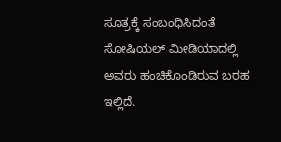ಸೂತ್ರಕ್ಕೆ ಸಂಬಂಧಿಸಿದಂತೆ ಸೋಷಿಯಲ್ ಮೀಡಿಯಾದಲ್ಲಿ ಅವರು ಹಂಚಿಕೊಂಡಿರುವ ಬರಹ ಇಲ್ಲಿದೆ.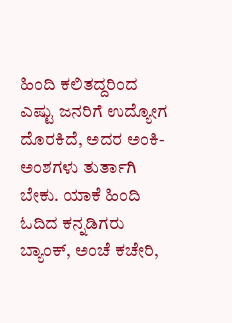ಹಿಂದಿ ಕಲಿತದ್ದರಿಂದ ಎಷ್ಟು ಜನರಿಗೆ ಉದ್ಯೋಗ ದೊರಕಿದೆ, ಅದರ ಅಂಕಿ- ಅಂಶಗಳು ತುರ್ತಾಗಿ ಬೇಕು. ಯಾಕೆ ಹಿಂದಿ ಓದಿದ ಕನ್ನಡಿಗರು ಬ್ಯಾಂಕ್, ಅಂಚೆ ಕಚೇರಿ,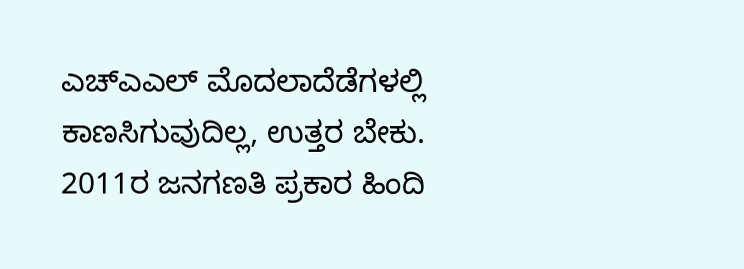ಎಚ್‌ಎಎಲ್ ಮೊದಲಾದೆಡೆಗಳಲ್ಲಿ ಕಾಣಸಿಗುವುದಿಲ್ಲ, ಉತ್ತರ ಬೇಕು. 2011ರ ಜನಗಣತಿ ಪ್ರಕಾರ ಹಿಂದಿ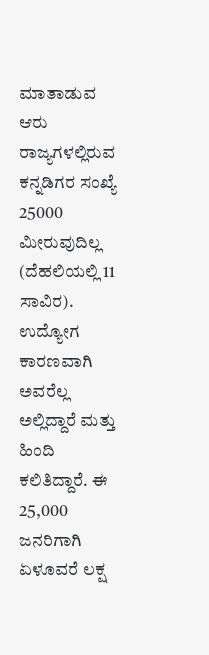ಮಾತಾಡುವ ಆರು ರಾಜ್ಯಗಳಲ್ಲಿರುವ ಕನ್ನಡಿಗರ ಸಂಖ್ಯೆ 25000 ಮೀರುವುದಿಲ್ಲ (ದೆಹಲಿಯಲ್ಲಿ 11 ಸಾವಿರ). ಉದ್ಯೋಗ ಕಾರಣವಾಗಿ ಅವರೆಲ್ಲ ಅಲ್ಲಿದ್ದಾರೆ ಮತ್ತು ಹಿಂದಿ ಕಲಿತಿದ್ದಾರೆ. ಈ 25,000 ಜನರಿಗಾಗಿ ಏಳೂವರೆ ಲಕ್ಷ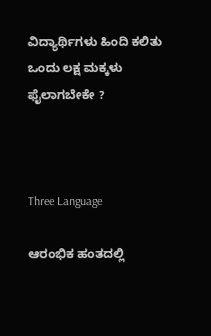ವಿದ್ಯಾರ್ಥಿಗಳು ಹಿಂದಿ ಕಲಿತು ಒಂದು ಲಕ್ಷ ಮಕ್ಕಳು ಫೈಲಾಗಬೇಕೇ ?



Three Language

ಆರಂಭಿಕ ಹಂತದಲ್ಲಿ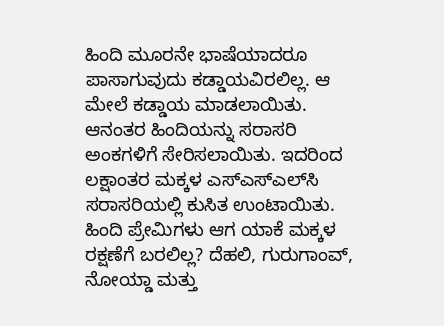ಹಿಂದಿ ಮೂರನೇ ಭಾಷೆಯಾದರೂ ಪಾಸಾಗುವುದು ಕಡ್ಡಾಯವಿರಲಿಲ್ಲ. ಆ ಮೇಲೆ ಕಡ್ಡಾಯ ಮಾಡಲಾಯಿತು. ಆನಂತರ ಹಿಂದಿಯನ್ನು ಸರಾಸರಿ ಅಂಕಗಳಿಗೆ ಸೇರಿಸಲಾಯಿತು. ಇದರಿಂದ ಲಕ್ಷಾಂತರ ಮಕ್ಕಳ ಎಸ್‌ಎಸ್‌ಎಲ್‌ಸಿ ಸರಾಸರಿಯಲ್ಲಿ ಕುಸಿತ ಉಂಟಾಯಿತು. ಹಿಂದಿ ಪ್ರೇಮಿಗಳು ಆಗ ಯಾಕೆ ಮಕ್ಕಳ ರಕ್ಷಣೆಗೆ ಬರಲಿಲ್ಲ? ದೆಹಲಿ, ಗುರುಗಾಂವ್, ನೋಯ್ಡಾ ಮತ್ತು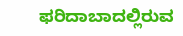ಫರಿದಾಬಾದಲ್ಲಿರುವ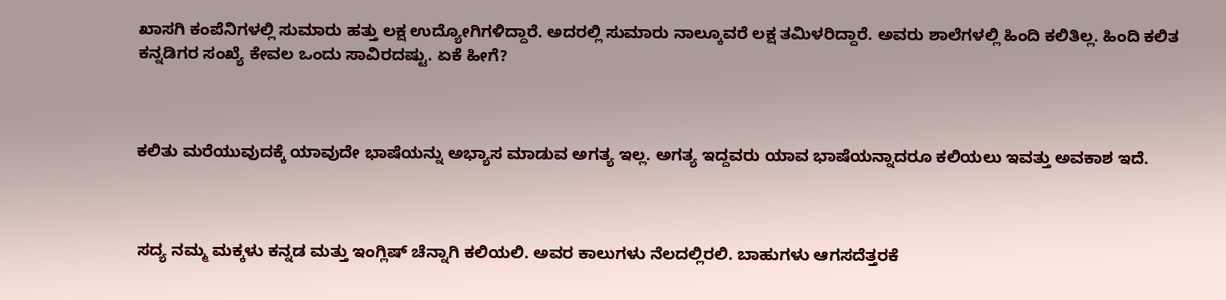ಖಾಸಗಿ ಕಂಪೆನಿಗಳಲ್ಲಿ ಸುಮಾರು ಹತ್ತು ಲಕ್ಷ ಉದ್ಯೋಗಿಗಳಿದ್ದಾರೆ. ಅದರಲ್ಲಿ ಸುಮಾರು ನಾಲ್ಕೂವರೆ ಲಕ್ಷ ತಮಿಳರಿದ್ದಾರೆ. ಅವರು ಶಾಲೆಗಳಲ್ಲಿ ಹಿಂದಿ ಕಲಿತಿಲ್ಲ. ಹಿಂದಿ ಕಲಿತ ಕನ್ನಡಿಗರ ಸಂಖ್ಯೆ ಕೇವಲ ಒಂದು ಸಾವಿರದಷ್ಟು. ಏಕೆ ಹೀಗೆ?



ಕಲಿತು ಮರೆಯುವುದಕ್ಕೆ ಯಾವುದೇ ಭಾಷೆಯನ್ನು ಅಭ್ಯಾಸ ಮಾಡುವ ಅಗತ್ಯ ಇಲ್ಲ. ಅಗತ್ಯ ಇದ್ದವರು ಯಾವ ಭಾಷೆಯನ್ನಾದರೂ ಕಲಿಯಲು ಇವತ್ತು ಅವಕಾಶ ಇದೆ.



ಸದ್ಯ ನಮ್ಮ ಮಕ್ಕಳು ಕನ್ನಡ ಮತ್ತು ಇಂಗ್ಲಿಷ್ ಚೆನ್ನಾಗಿ ಕಲಿಯಲಿ. ಅವರ ಕಾಲುಗಳು ನೆಲದಲ್ಲಿರಲಿ. ಬಾಹುಗಳು ಆಗಸದೆತ್ತರಕೆ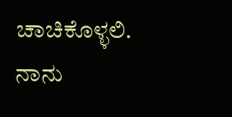ಚಾಚಿಕೊಳ್ಳಲಿ. ನಾನು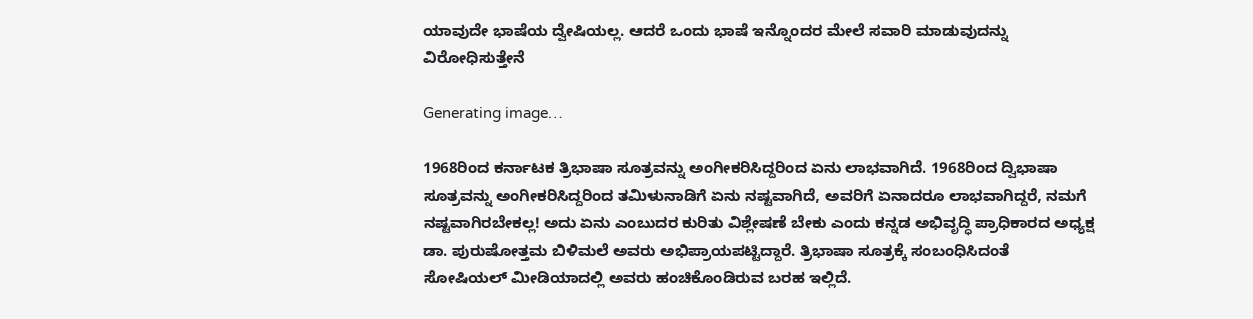ಯಾವುದೇ ಭಾಷೆಯ ದ್ವೇಷಿಯಲ್ಲ. ಆದರೆ ಒಂದು ಭಾಷೆ ಇನ್ನೊಂದರ ಮೇಲೆ ಸವಾರಿ ಮಾಡುವುದನ್ನು‌ ವಿರೋಧಿಸುತ್ತೇನೆ

Generating image…

1968ರಿಂದ ಕರ್ನಾಟಕ ತ್ರಿಭಾಷಾ ಸೂತ್ರವನ್ನು ಅಂಗೀಕರಿಸಿದ್ದರಿಂದ ಏನು ಲಾಭವಾಗಿದೆ. 1968ರಿಂದ ದ್ವಿಭಾಷಾ ಸೂತ್ರವನ್ನು ಅಂಗೀಕರಿಸಿದ್ದರಿಂದ ತಮಿಳುನಾಡಿಗೆ ಏನು‌ ನಷ್ಟವಾಗಿದೆ, ಅವರಿಗೆ ಏನಾದರೂ ಲಾಭವಾಗಿದ್ದರೆ, ನಮಗೆ ನಷ್ಟವಾಗಿರಬೇಕಲ್ಲ! ಅದು ಏನು ಎಂಬುದರ ಕುರಿತು ವಿಶ್ಲೇಷಣೆ ಬೇಕು ಎಂದು ಕನ್ನಡ ಅಭಿವೃದ್ಧಿ ಪ್ರಾಧಿಕಾರದ ಅಧ್ಯಕ್ಷ ಡಾ. ಪುರುಷೋತ್ತಮ ಬಿಳಿಮಲೆ ಅವರು ಅಭಿಪ್ರಾಯಪಟ್ಟಿದ್ದಾರೆ. ತ್ರಿಭಾಷಾ ಸೂತ್ರಕ್ಕೆ ಸಂಬಂಧಿಸಿದಂತೆ ಸೋಷಿಯಲ್ ಮೀಡಿಯಾದಲ್ಲಿ ಅವರು ಹಂಚಿಕೊಂಡಿರುವ ಬರಹ ಇಲ್ಲಿದೆ.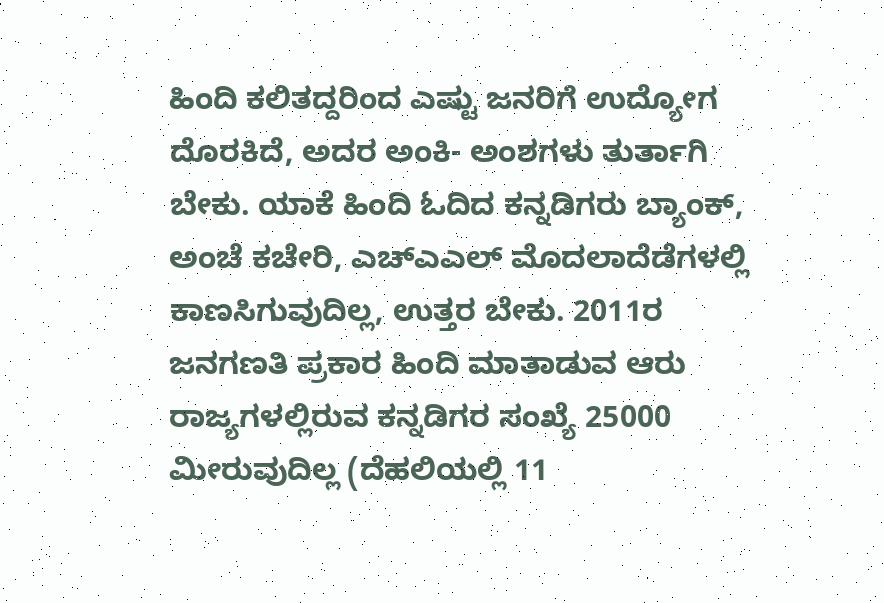ಹಿಂದಿ ಕಲಿತದ್ದರಿಂದ ಎಷ್ಟು ಜನರಿಗೆ ಉದ್ಯೋಗ ದೊರಕಿದೆ, ಅದರ ಅಂಕಿ- ಅಂಶಗಳು ತುರ್ತಾಗಿ ಬೇಕು. ಯಾಕೆ ಹಿಂದಿ ಓದಿದ ಕನ್ನಡಿಗರು ಬ್ಯಾಂಕ್, ಅಂಚೆ ಕಚೇರಿ, ಎಚ್‌ಎಎಲ್ ಮೊದಲಾದೆಡೆಗಳಲ್ಲಿ ಕಾಣಸಿಗುವುದಿಲ್ಲ, ಉತ್ತರ ಬೇಕು. 2011ರ ಜನಗಣತಿ ಪ್ರಕಾರ ಹಿಂದಿ ಮಾತಾಡುವ ಆರು ರಾಜ್ಯಗಳಲ್ಲಿರುವ ಕನ್ನಡಿಗರ ಸಂಖ್ಯೆ 25000 ಮೀರುವುದಿಲ್ಲ (ದೆಹಲಿಯಲ್ಲಿ 11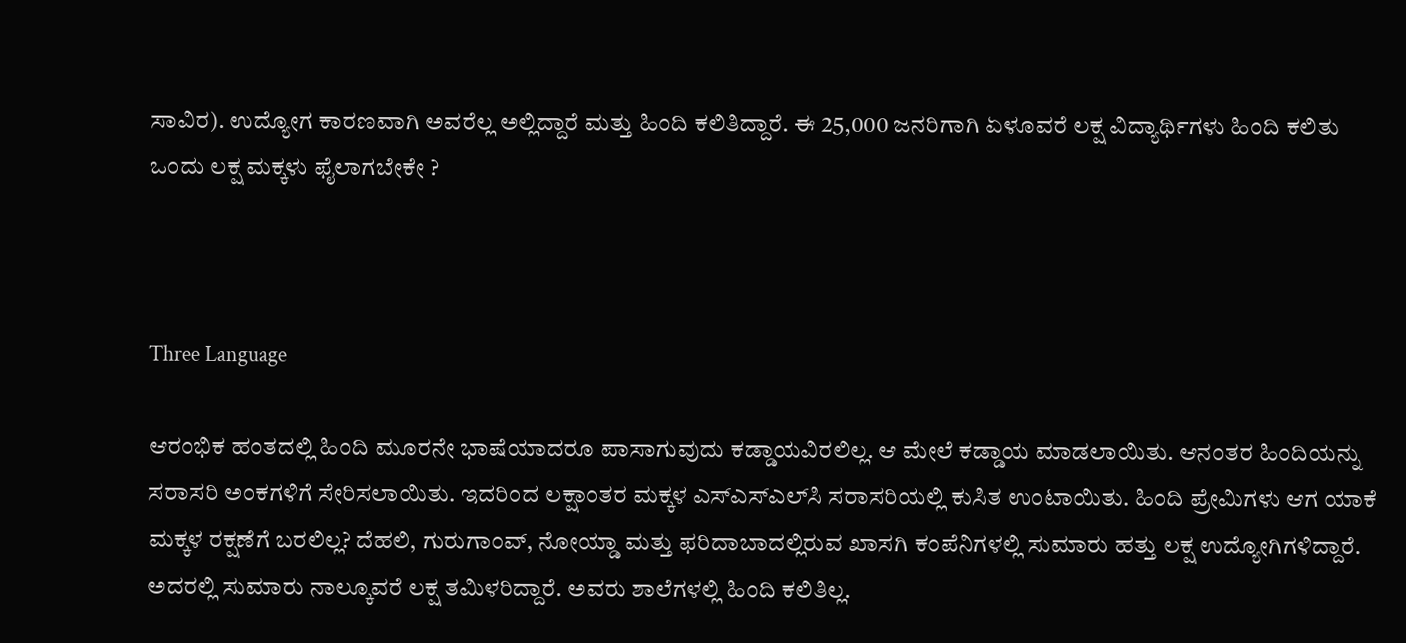ಸಾವಿರ). ಉದ್ಯೋಗ ಕಾರಣವಾಗಿ ಅವರೆಲ್ಲ ಅಲ್ಲಿದ್ದಾರೆ ಮತ್ತು ಹಿಂದಿ ಕಲಿತಿದ್ದಾರೆ. ಈ 25,000 ಜನರಿಗಾಗಿ ಏಳೂವರೆ ಲಕ್ಷ ವಿದ್ಯಾರ್ಥಿಗಳು ಹಿಂದಿ ಕಲಿತು ಒಂದು ಲಕ್ಷ ಮಕ್ಕಳು ಫೈಲಾಗಬೇಕೇ ?



Three Language

ಆರಂಭಿಕ ಹಂತದಲ್ಲಿ ಹಿಂದಿ ಮೂರನೇ ಭಾಷೆಯಾದರೂ ಪಾಸಾಗುವುದು ಕಡ್ಡಾಯವಿರಲಿಲ್ಲ. ಆ ಮೇಲೆ ಕಡ್ಡಾಯ ಮಾಡಲಾಯಿತು. ಆನಂತರ ಹಿಂದಿಯನ್ನು ಸರಾಸರಿ ಅಂಕಗಳಿಗೆ ಸೇರಿಸಲಾಯಿತು. ಇದರಿಂದ ಲಕ್ಷಾಂತರ ಮಕ್ಕಳ ಎಸ್‌ಎಸ್‌ಎಲ್‌ಸಿ ಸರಾಸರಿಯಲ್ಲಿ ಕುಸಿತ ಉಂಟಾಯಿತು. ಹಿಂದಿ ಪ್ರೇಮಿಗಳು ಆಗ ಯಾಕೆ ಮಕ್ಕಳ ರಕ್ಷಣೆಗೆ ಬರಲಿಲ್ಲ? ದೆಹಲಿ, ಗುರುಗಾಂವ್, ನೋಯ್ಡಾ ಮತ್ತು ಫರಿದಾಬಾದಲ್ಲಿರುವ ಖಾಸಗಿ ಕಂಪೆನಿಗಳಲ್ಲಿ ಸುಮಾರು ಹತ್ತು ಲಕ್ಷ ಉದ್ಯೋಗಿಗಳಿದ್ದಾರೆ. ಅದರಲ್ಲಿ ಸುಮಾರು ನಾಲ್ಕೂವರೆ ಲಕ್ಷ ತಮಿಳರಿದ್ದಾರೆ. ಅವರು ಶಾಲೆಗಳಲ್ಲಿ ಹಿಂದಿ ಕಲಿತಿಲ್ಲ.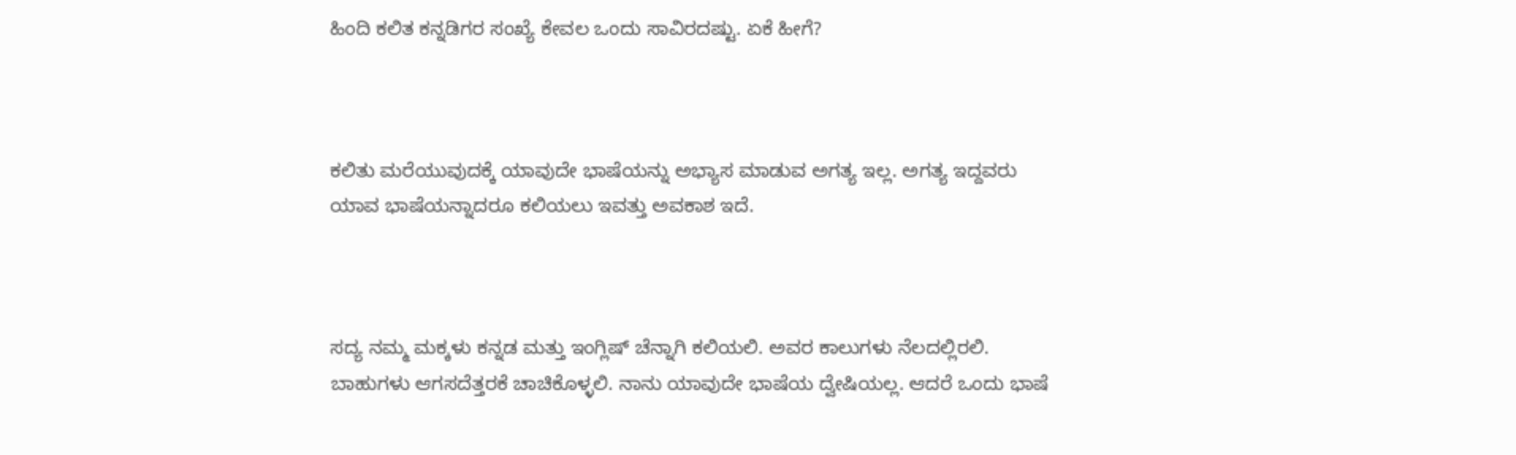ಹಿಂದಿ ಕಲಿತ ಕನ್ನಡಿಗರ ಸಂಖ್ಯೆ ಕೇವಲ ಒಂದು ಸಾವಿರದಷ್ಟು. ಏಕೆ ಹೀಗೆ?



ಕಲಿತು ಮರೆಯುವುದಕ್ಕೆ ಯಾವುದೇ ಭಾಷೆಯನ್ನು ಅಭ್ಯಾಸ ಮಾಡುವ ಅಗತ್ಯ ಇಲ್ಲ. ಅಗತ್ಯ ಇದ್ದವರು ಯಾವ ಭಾಷೆಯನ್ನಾದರೂ ಕಲಿಯಲು ಇವತ್ತು ಅವಕಾಶ ಇದೆ.



ಸದ್ಯ ನಮ್ಮ ಮಕ್ಕಳು ಕನ್ನಡ ಮತ್ತು ಇಂಗ್ಲಿಷ್ ಚೆನ್ನಾಗಿ ಕಲಿಯಲಿ. ಅವರ ಕಾಲುಗಳು ನೆಲದಲ್ಲಿರಲಿ. ಬಾಹುಗಳು ಆಗಸದೆತ್ತರಕೆ ಚಾಚಿಕೊಳ್ಳಲಿ. ನಾನು ಯಾವುದೇ ಭಾಷೆಯ ದ್ವೇಷಿಯಲ್ಲ. ಆದರೆ ಒಂದು ಭಾಷೆ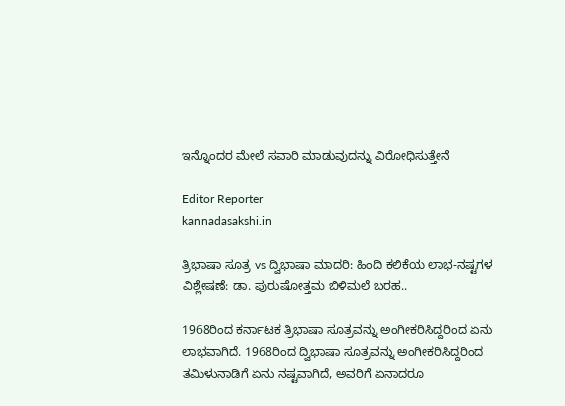ಇನ್ನೊಂದರ ಮೇಲೆ ಸವಾರಿ ಮಾಡುವುದನ್ನು‌ ವಿರೋಧಿಸುತ್ತೇನೆ

Editor Reporter
kannadasakshi.in

ತ್ರಿಭಾಷಾ ಸೂತ್ರ vs ದ್ವಿಭಾಷಾ ಮಾದರಿ: ಹಿಂದಿ ಕಲಿಕೆಯ ಲಾಭ-ನಷ್ಟಗಳ ವಿಶ್ಲೇಷಣೆ: ಡಾ. ಪುರುಷೋತ್ತಮ ಬಿಳಿಮಲೆ ಬರಹ..

1968ರಿಂದ ಕರ್ನಾಟಕ ತ್ರಿಭಾಷಾ ಸೂತ್ರವನ್ನು ಅಂಗೀಕರಿಸಿದ್ದರಿಂದ ಏನು ಲಾಭವಾಗಿದೆ. 1968ರಿಂದ ದ್ವಿಭಾಷಾ ಸೂತ್ರವನ್ನು ಅಂಗೀಕರಿಸಿದ್ದರಿಂದ ತಮಿಳುನಾಡಿಗೆ ಏನು‌ ನಷ್ಟವಾಗಿದೆ, ಅವರಿಗೆ ಏನಾದರೂ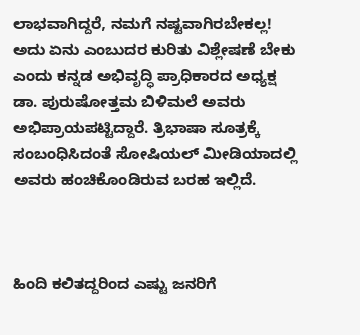ಲಾಭವಾಗಿದ್ದರೆ, ನಮಗೆ ನಷ್ಟವಾಗಿರಬೇಕಲ್ಲ! ಅದು ಏನು ಎಂಬುದರ ಕುರಿತು ವಿಶ್ಲೇಷಣೆ ಬೇಕು ಎಂದು ಕನ್ನಡ ಅಭಿವೃದ್ಧಿ ಪ್ರಾಧಿಕಾರದ ಅಧ್ಯಕ್ಷ ಡಾ. ಪುರುಷೋತ್ತಮ ಬಿಳಿಮಲೆ ಅವರು ಅಭಿಪ್ರಾಯಪಟ್ಟಿದ್ದಾರೆ. ತ್ರಿಭಾಷಾ ಸೂತ್ರಕ್ಕೆ ಸಂಬಂಧಿಸಿದಂತೆ ಸೋಷಿಯಲ್ ಮೀಡಿಯಾದಲ್ಲಿ ಅವರು ಹಂಚಿಕೊಂಡಿರುವ ಬರಹ ಇಲ್ಲಿದೆ.



ಹಿಂದಿ ಕಲಿತದ್ದರಿಂದ ಎಷ್ಟು ಜನರಿಗೆ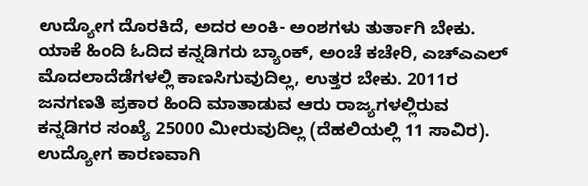ಉದ್ಯೋಗ ದೊರಕಿದೆ, ಅದರ ಅಂಕಿ- ಅಂಶಗಳು ತುರ್ತಾಗಿ ಬೇಕು. ಯಾಕೆ ಹಿಂದಿ ಓದಿದ ಕನ್ನಡಿಗರು ಬ್ಯಾಂಕ್, ಅಂಚೆ ಕಚೇರಿ, ಎಚ್‌ಎಎಲ್ ಮೊದಲಾದೆಡೆಗಳಲ್ಲಿ ಕಾಣಸಿಗುವುದಿಲ್ಲ, ಉತ್ತರ ಬೇಕು. 2011ರ ಜನಗಣತಿ ಪ್ರಕಾರ ಹಿಂದಿ ಮಾತಾಡುವ ಆರು ರಾಜ್ಯಗಳಲ್ಲಿರುವ ಕನ್ನಡಿಗರ ಸಂಖ್ಯೆ 25000 ಮೀರುವುದಿಲ್ಲ (ದೆಹಲಿಯಲ್ಲಿ 11 ಸಾವಿರ). ಉದ್ಯೋಗ ಕಾರಣವಾಗಿ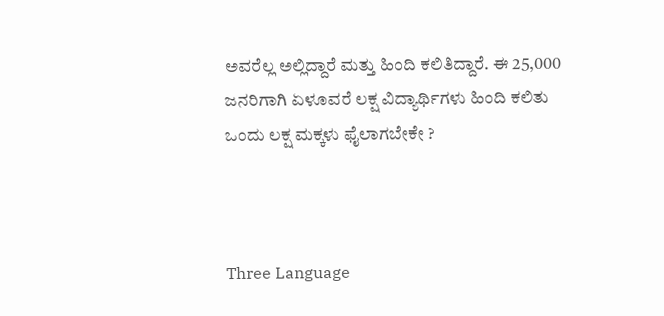ಅವರೆಲ್ಲ ಅಲ್ಲಿದ್ದಾರೆ ಮತ್ತು ಹಿಂದಿ ಕಲಿತಿದ್ದಾರೆ. ಈ 25,000 ಜನರಿಗಾಗಿ ಏಳೂವರೆ ಲಕ್ಷ ವಿದ್ಯಾರ್ಥಿಗಳು ಹಿಂದಿ ಕಲಿತು ಒಂದು ಲಕ್ಷ ಮಕ್ಕಳು ಫೈಲಾಗಬೇಕೇ ?



Three Language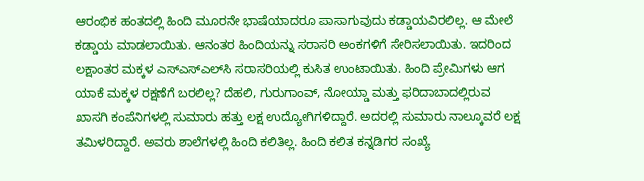ಆರಂಭಿಕ ಹಂತದಲ್ಲಿ ಹಿಂದಿ ಮೂರನೇ ಭಾಷೆಯಾದರೂ ಪಾಸಾಗುವುದು ಕಡ್ಡಾಯವಿರಲಿಲ್ಲ. ಆ ಮೇಲೆ ಕಡ್ಡಾಯ ಮಾಡಲಾಯಿತು. ಆನಂತರ ಹಿಂದಿಯನ್ನು ಸರಾಸರಿ ಅಂಕಗಳಿಗೆ ಸೇರಿಸಲಾಯಿತು. ಇದರಿಂದ ಲಕ್ಷಾಂತರ ಮಕ್ಕಳ ಎಸ್‌ಎಸ್‌ಎಲ್‌ಸಿ ಸರಾಸರಿಯಲ್ಲಿ ಕುಸಿತ ಉಂಟಾಯಿತು. ಹಿಂದಿ ಪ್ರೇಮಿಗಳು ಆಗ ಯಾಕೆ ಮಕ್ಕಳ ರಕ್ಷಣೆಗೆ ಬರಲಿಲ್ಲ? ದೆಹಲಿ, ಗುರುಗಾಂವ್, ನೋಯ್ಡಾ ಮತ್ತು ಫರಿದಾಬಾದಲ್ಲಿರುವ ಖಾಸಗಿ ಕಂಪೆನಿಗಳಲ್ಲಿ ಸುಮಾರು ಹತ್ತು ಲಕ್ಷ ಉದ್ಯೋಗಿಗಳಿದ್ದಾರೆ. ಅದರಲ್ಲಿ ಸುಮಾರು ನಾಲ್ಕೂವರೆ ಲಕ್ಷ ತಮಿಳರಿದ್ದಾರೆ. ಅವರು ಶಾಲೆಗಳಲ್ಲಿ ಹಿಂದಿ ಕಲಿತಿಲ್ಲ. ಹಿಂದಿ ಕಲಿತ ಕನ್ನಡಿಗರ ಸಂಖ್ಯೆ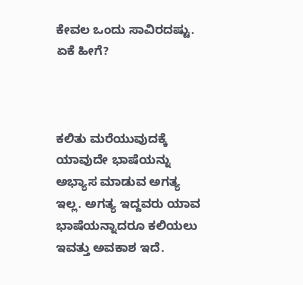ಕೇವಲ ಒಂದು ಸಾವಿರದಷ್ಟು. ಏಕೆ ಹೀಗೆ?



ಕಲಿತು ಮರೆಯುವುದಕ್ಕೆ ಯಾವುದೇ ಭಾಷೆಯನ್ನು ಅಭ್ಯಾಸ ಮಾಡುವ ಅಗತ್ಯ ಇಲ್ಲ. ಅಗತ್ಯ ಇದ್ದವರು ಯಾವ ಭಾಷೆಯನ್ನಾದರೂ ಕಲಿಯಲು ಇವತ್ತು ಅವಕಾಶ ಇದೆ.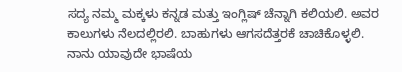ಸದ್ಯ ನಮ್ಮ ಮಕ್ಕಳು ಕನ್ನಡ ಮತ್ತು ಇಂಗ್ಲಿಷ್ ಚೆನ್ನಾಗಿ ಕಲಿಯಲಿ. ಅವರ ಕಾಲುಗಳು ನೆಲದಲ್ಲಿರಲಿ. ಬಾಹುಗಳು ಆಗಸದೆತ್ತರಕೆ ಚಾಚಿಕೊಳ್ಳಲಿ. ನಾನು ಯಾವುದೇ ಭಾಷೆಯ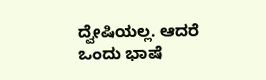ದ್ವೇಷಿಯಲ್ಲ. ಆದರೆ ಒಂದು ಭಾಷೆ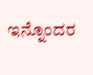ಇನ್ನೊಂದರ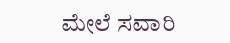ಮೇಲೆ ಸವಾರಿ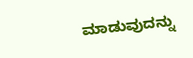ಮಾಡುವುದನ್ನು‌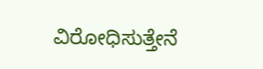ವಿರೋಧಿಸುತ್ತೇನೆ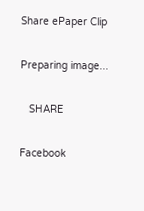Share ePaper Clip

Preparing image...

   SHARE

Facebook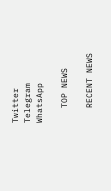Twitter
Telegram
WhatsApp

   TOP NEWS

   RECENT NEWS